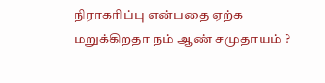நிராகரிப்பு என்பதை ஏற்க மறுக்கிறதா நம் ஆண் சமுதாயம் ?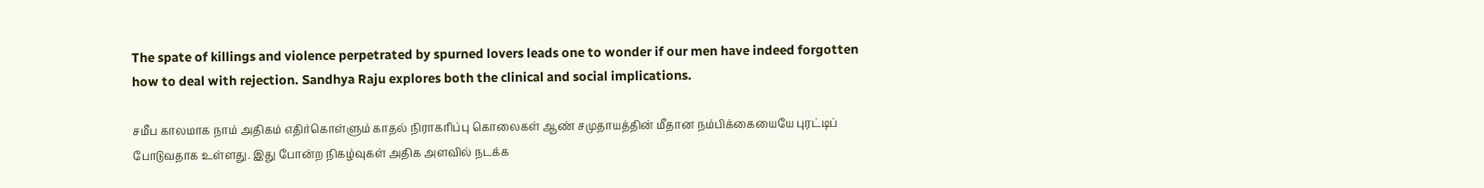The spate of killings and violence perpetrated by spurned lovers leads one to wonder if our men have indeed forgotten how to deal with rejection. Sandhya Raju explores both the clinical and social implications.

சமீப காலமாக நாம் அதிகம் எதிர்கொள்ளும் காதல் நிராகரிப்பு கொலைகள் ஆண் சமுதாயத்தின் மீதான நம்பிக்கையையே புரட்டிப் போடுவதாக உள்ளது. இது போன்ற நிகழ்வுகள் அதிக அளவில் நடக்க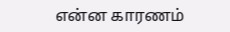என்ன காரணம்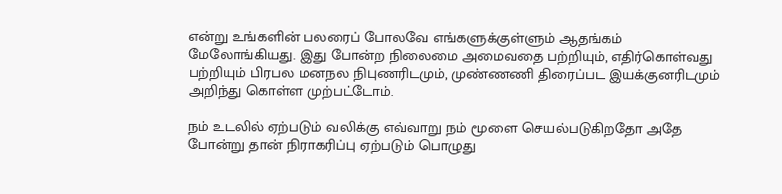என்று உங்களின் பலரைப் போலவே எங்களுக்குள்ளும் ஆதங்கம் மேலோங்கியது. இது போன்ற நிலைமை அமைவதை பற்றியும், எதிர்கொள்வது பற்றியும் பிரபல மனநல நிபுணரிடமும், முண்ணணி திரைப்பட இயக்குனரிடமும் அறிந்து கொள்ள முற்பட்டோம்.

நம் உடலில் ஏற்படும் வலிக்கு எவ்வாறு நம் மூளை செயல்படுகிறதோ அதே போன்று தான் நிராகரிப்பு ஏற்படும் பொழுது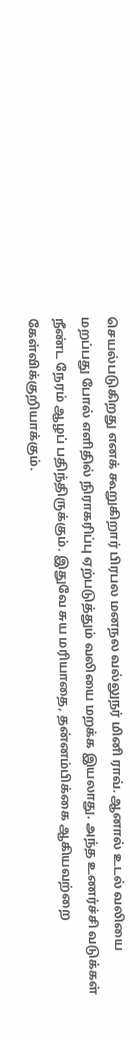செயல்படுகிறது எனக் கூறுகிறார் பிரபல மனநல வல்லுநர் மினி ராவ். ஆனால் உடல் வலியை மறப்பது போல் எளிதில் நிராகரிப்பு ஏற்படுத்தும் வலியை மறக்க இயலாது. அந்த உணர்ச்சி வடுக்கள் நீண்ட நேரம் ஆழப் பதிந்திருக்கும். இதுவே சுய மரியாதை, தன்னம்பிக்கை ஆகியவற்றை கேள்விக்குறியாக்கும்.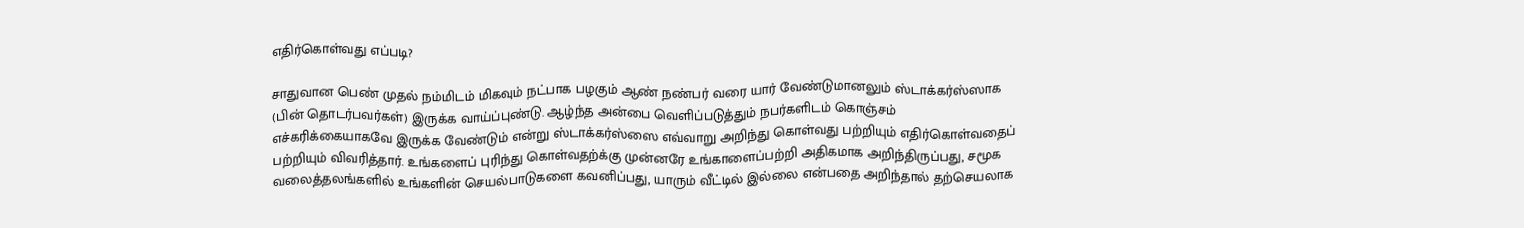எதிர்கொள்வது எப்படி?

சாதுவான பெண் முதல் நம்மிடம் மிகவும் நட்பாக பழகும் ஆண் நண்பர் வரை யார் வேண்டுமானலும் ஸ்டாக்கர்ஸ்ஸாக (பின் தொடர்பவர்கள்) இருக்க வாய்ப்புண்டு. ஆழ்ந்த அன்பை வெளிப்படுத்தும் நபர்களிடம் கொஞ்சம் எச்கரிக்கையாகவே இருக்க வேண்டும் என்று ஸ்டாக்கர்ஸ்ஸை எவ்வாறு அறிந்து கொள்வது பற்றியும் எதிர்கொள்வதைப் பற்றியும் விவரித்தார். உங்களைப் புரிந்து கொள்வதற்க்கு முன்னரே உங்காளைப்பற்றி அதிகமாக அறிந்திருப்பது, சமூக வலைத்தலங்களில் உங்களின் செயல்பாடுகளை கவனிப்பது, யாரும் வீட்டில் இல்லை என்பதை அறிந்தால் தற்செயலாக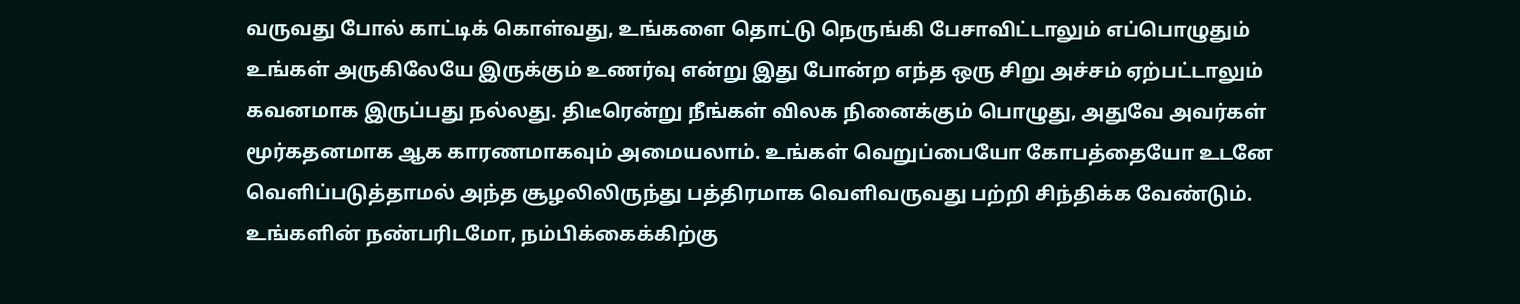வருவது போல் காட்டிக் கொள்வது, உங்களை தொட்டு நெருங்கி பேசாவிட்டாலும் எப்பொழுதும் உங்கள் அருகிலேயே இருக்கும் உணர்வு என்று இது போன்ற எந்த ஒரு சிறு அச்சம் ஏற்பட்டாலும் கவனமாக இருப்பது நல்லது. திடீரென்று நீங்கள் விலக நினைக்கும் பொழுது, அதுவே அவர்கள் மூர்கதனமாக ஆக காரணமாகவும் அமையலாம். உங்கள் வெறுப்பையோ கோபத்தையோ உடனே வெளிப்படுத்தாமல் அந்த சூழலிலிருந்து பத்திரமாக வெளிவருவது பற்றி சிந்திக்க வேண்டும். உங்களின் நண்பரிடமோ, நம்பிக்கைக்கிற்கு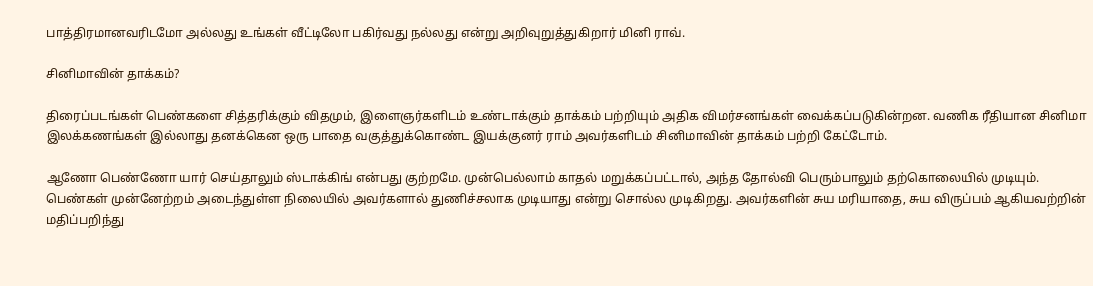பாத்திரமானவரிடமோ அல்லது உங்கள் வீட்டிலோ பகிர்வது நல்லது என்று அறிவுறுத்துகிறார் மினி ராவ்.

சினிமாவின் தாக்கம்?

திரைப்படங்கள் பெண்களை சித்தரிக்கும் விதமும், இளைஞர்களிடம் உண்டாக்கும் தாக்கம் பற்றியும் அதிக விமர்சனங்கள் வைக்கப்படுகின்றன. வணிக ரீதியான சினிமா இலக்கணங்கள் இல்லாது தனக்கென ஒரு பாதை வகுத்துக்கொண்ட இயக்குனர் ராம் அவர்களிடம் சினிமாவின் தாக்கம் பற்றி கேட்டோம்.

ஆணோ பெண்ணோ யார் செய்தாலும் ஸ்டாக்கிங் என்பது குற்றமே. முன்பெல்லாம் காதல் மறுக்கப்பட்டால், அந்த தோல்வி பெரும்பாலும் தற்கொலையில் முடியும். பெண்கள் முன்னேற்றம் அடைந்துள்ள நிலையில் அவர்களால் துணிச்சலாக முடியாது என்று சொல்ல முடிகிறது. அவர்களின் சுய மரியாதை, சுய விருப்பம் ஆகியவற்றின் மதிப்பறிந்து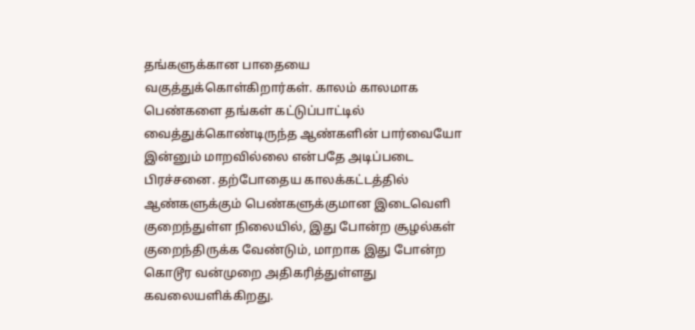தங்களுக்கான பாதையை வகுத்துக்கொள்கிறார்கள். காலம் காலமாக பெண்களை தங்கள் கட்டுப்பாட்டில் வைத்துக்கொண்டிருந்த ஆண்களின் பார்வையோ இன்னும் மாறவில்லை என்பதே அடிப்படை பிரச்சனை. தற்போதைய காலக்கட்டத்தில் ஆண்களுக்கும் பெண்களுக்குமான இடைவெளி குறைந்துள்ள நிலையில், இது போன்ற சூழல்கள் குறைந்திருக்க வேண்டும், மாறாக இது போன்ற கொடூர வன்முறை அதிகரித்துள்ளது கவலையளிக்கிறது.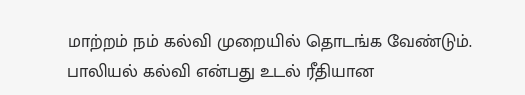மாற்றம் நம் கல்வி முறையில் தொடங்க வேண்டும். பாலியல் கல்வி என்பது உடல் ரீதியான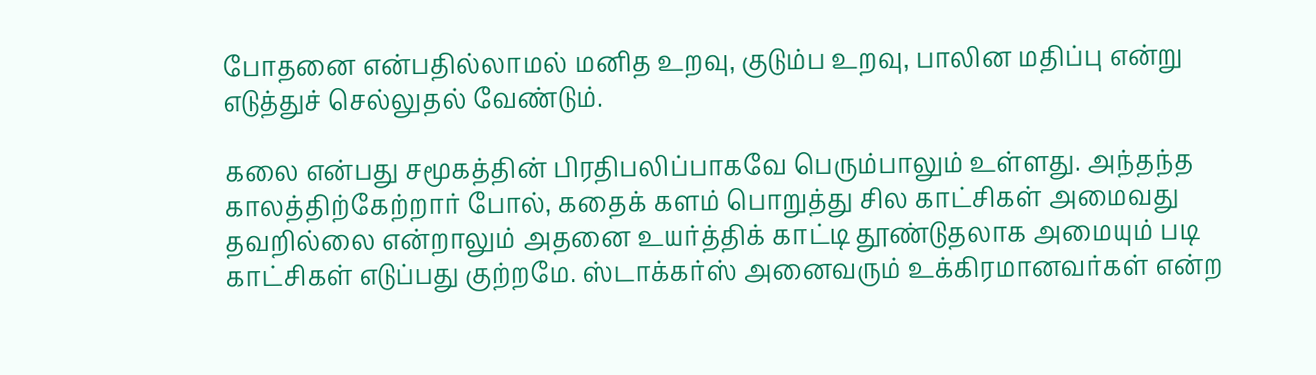போதனை என்பதில்லாமல் மனித உறவு, குடும்ப உறவு, பாலின மதிப்பு என்று எடுத்துச் செல்லுதல் வேண்டும்.

கலை என்பது சமூகத்தின் பிரதிபலிப்பாகவே பெரும்பாலும் உள்ளது. அந்தந்த காலத்திற்கேற்றார் போல், கதைக் களம் பொறுத்து சில காட்சிகள் அமைவது தவறில்லை என்றாலும் அதனை உயர்த்திக் காட்டி தூண்டுதலாக அமையும் படி காட்சிகள் எடுப்பது குற்றமே. ஸ்டாக்கர்ஸ் அனைவரும் உக்கிரமானவர்கள் என்ற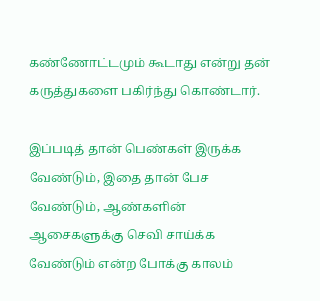கண்ணோட்டமும் கூடாது என்று தன் கருத்துகளை பகிர்ந்து கொண்டார்.

இப்படித் தான் பெண்கள் இருக்க வேண்டும், இதை தான் பேச வேண்டும், ஆண்களின் ஆசைகளுக்கு செவி சாய்க்க வேண்டும் என்ற போக்கு காலம்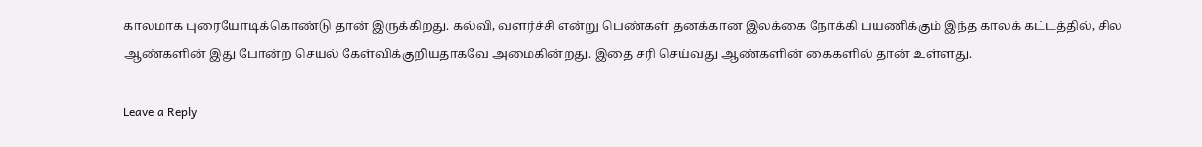காலமாக புரையோடிக்கொண்டு தான் இருக்கிறது. கல்வி, வளர்ச்சி என்று பெண்கள் தனக்கான இலக்கை நோக்கி பயணிக்கும் இந்த காலக் கட்டத்தில், சில ஆண்களின் இது போன்ற செயல் கேள்விக்குறியதாகவே அமைகின்றது. இதை சரி செய்வது ஆண்களின் கைகளில் தான் உள்ளது.

Leave a Reply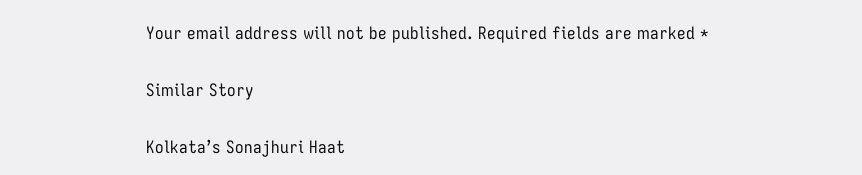Your email address will not be published. Required fields are marked *

Similar Story

Kolkata’s Sonajhuri Haat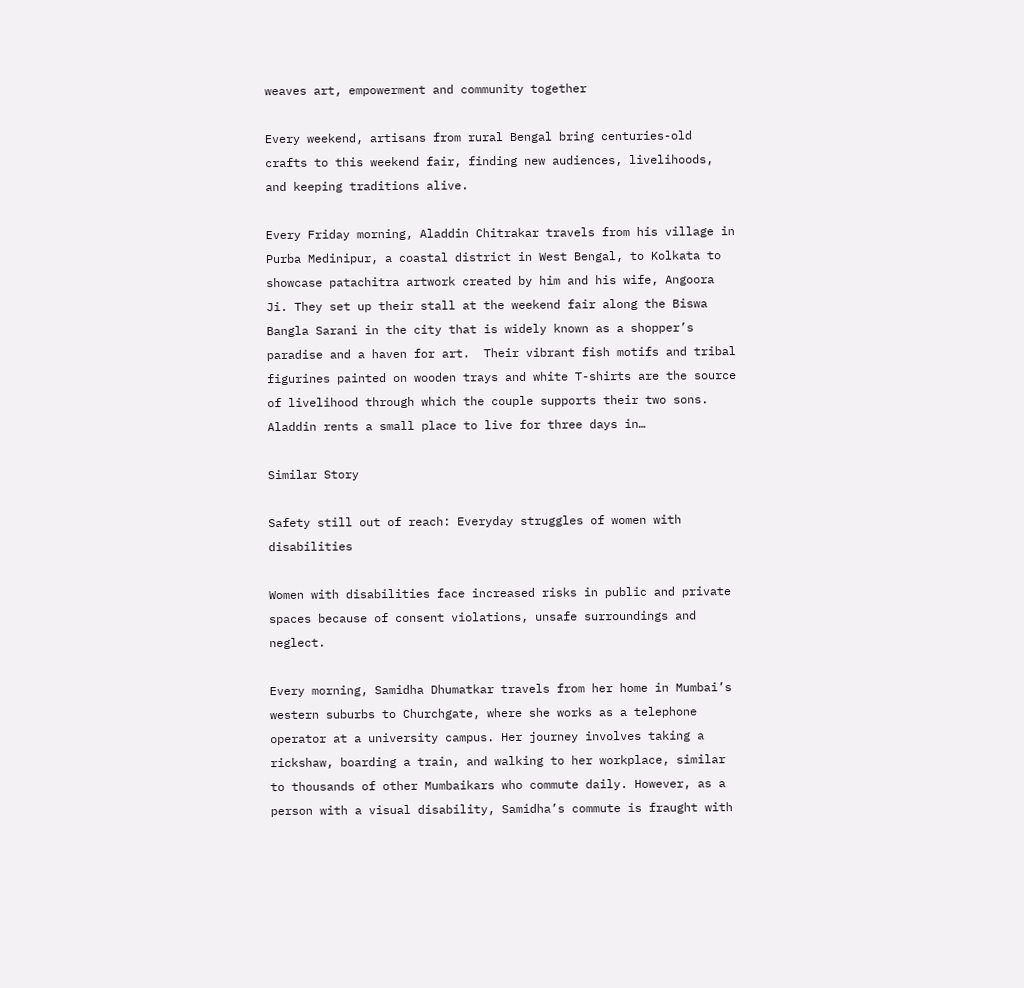weaves art, empowerment and community together

Every weekend, artisans from rural Bengal bring centuries-old crafts to this weekend fair, finding new audiences, livelihoods, and keeping traditions alive.

Every Friday morning, Aladdin Chitrakar travels from his village in Purba Medinipur, a coastal district in West Bengal, to Kolkata to showcase patachitra artwork created by him and his wife, Angoora Ji. They set up their stall at the weekend fair along the Biswa Bangla Sarani in the city that is widely known as a shopper’s paradise and a haven for art.  Their vibrant fish motifs and tribal figurines painted on wooden trays and white T-shirts are the source of livelihood through which the couple supports their two sons. Aladdin rents a small place to live for three days in…

Similar Story

Safety still out of reach: Everyday struggles of women with disabilities

Women with disabilities face increased risks in public and private spaces because of consent violations, unsafe surroundings and neglect.

Every morning, Samidha Dhumatkar travels from her home in Mumbai’s western suburbs to Churchgate, where she works as a telephone operator at a university campus. Her journey involves taking a rickshaw, boarding a train, and walking to her workplace, similar to thousands of other Mumbaikars who commute daily. However, as a person with a visual disability, Samidha’s commute is fraught with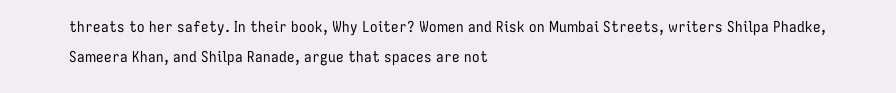threats to her safety. In their book, Why Loiter? Women and Risk on Mumbai Streets, writers Shilpa Phadke, Sameera Khan, and Shilpa Ranade, argue that spaces are not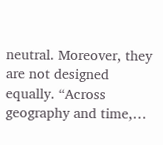neutral. Moreover, they are not designed equally. “Across geography and time,…